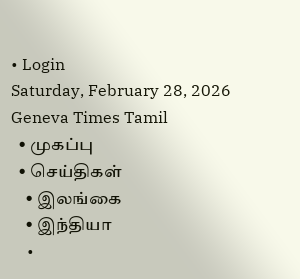• Login
Saturday, February 28, 2026
Geneva Times Tamil
  • முகப்பு
  • செய்திகள்
    • இலங்கை
    • இந்தியா
    •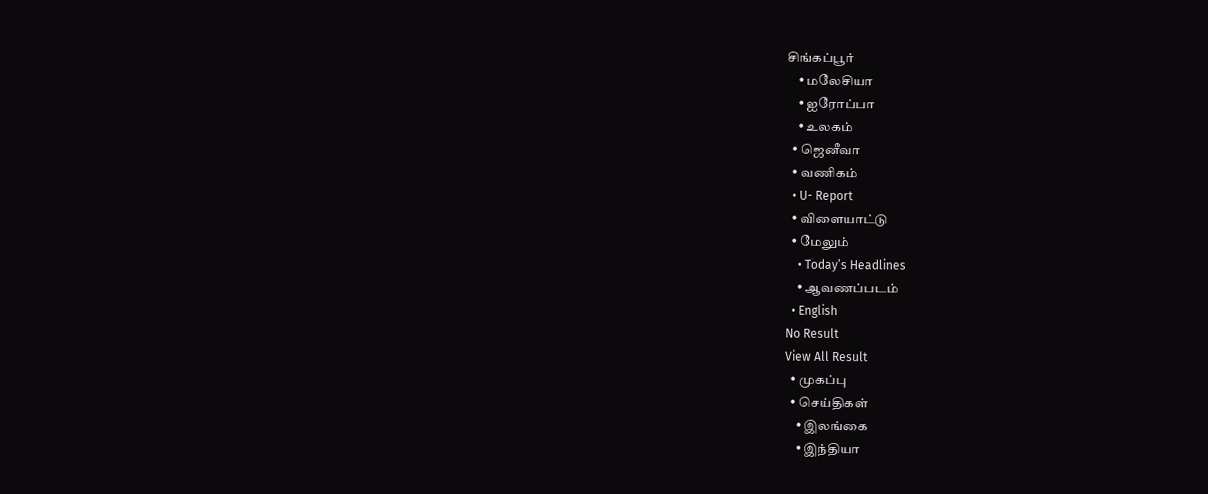சிங்கப்பூர்
    • மலேசியா
    • ஐரோப்பா
    • உலகம்
  • ஜெனீவா
  • வணிகம்
  • U- Report
  • விளையாட்டு
  • மேலும்
    • Today’s Headlines
    • ஆவணப்படம்
  • English
No Result
View All Result
  • முகப்பு
  • செய்திகள்
    • இலங்கை
    • இந்தியா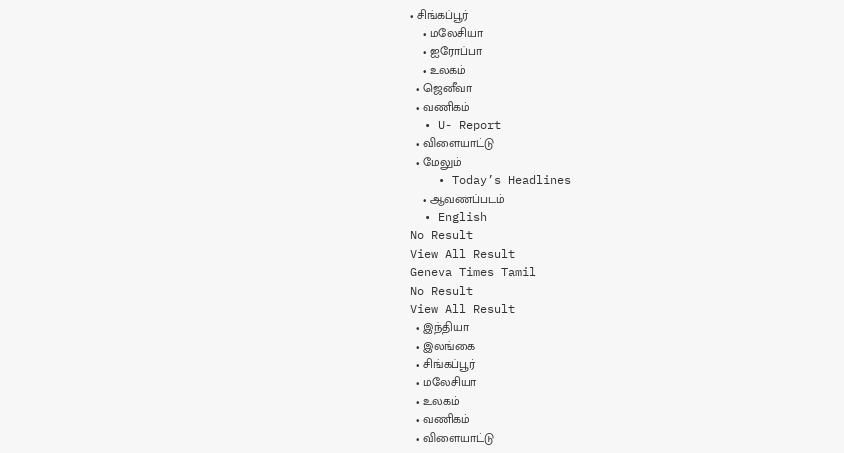• சிங்கப்பூர்
    • மலேசியா
    • ஐரோப்பா
    • உலகம்
  • ஜெனீவா
  • வணிகம்
  • U- Report
  • விளையாட்டு
  • மேலும்
    • Today’s Headlines
    • ஆவணப்படம்
  • English
No Result
View All Result
Geneva Times Tamil
No Result
View All Result
  • இந்தியா
  • இலங்கை
  • சிங்கப்பூர்
  • மலேசியா
  • உலகம்
  • வணிகம்
  • விளையாட்டு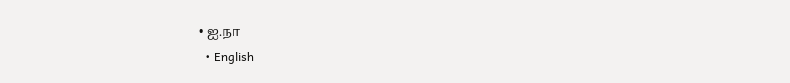• ஐ.நா
  • English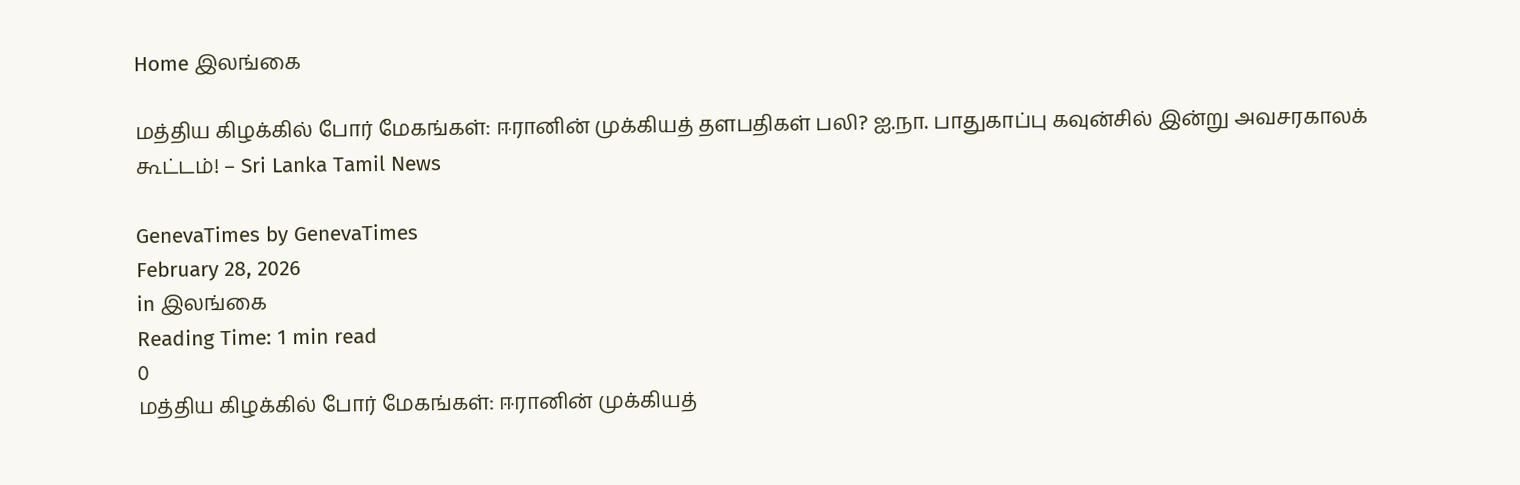Home இலங்கை

மத்திய கிழக்கில் போர் மேகங்கள்: ஈரானின் முக்கியத் தளபதிகள் பலி? ஐ.நா. பாதுகாப்பு கவுன்சில் இன்று அவசரகாலக் கூட்டம்! – Sri Lanka Tamil News

GenevaTimes by GenevaTimes
February 28, 2026
in இலங்கை
Reading Time: 1 min read
0
மத்திய கிழக்கில் போர் மேகங்கள்: ஈரானின் முக்கியத்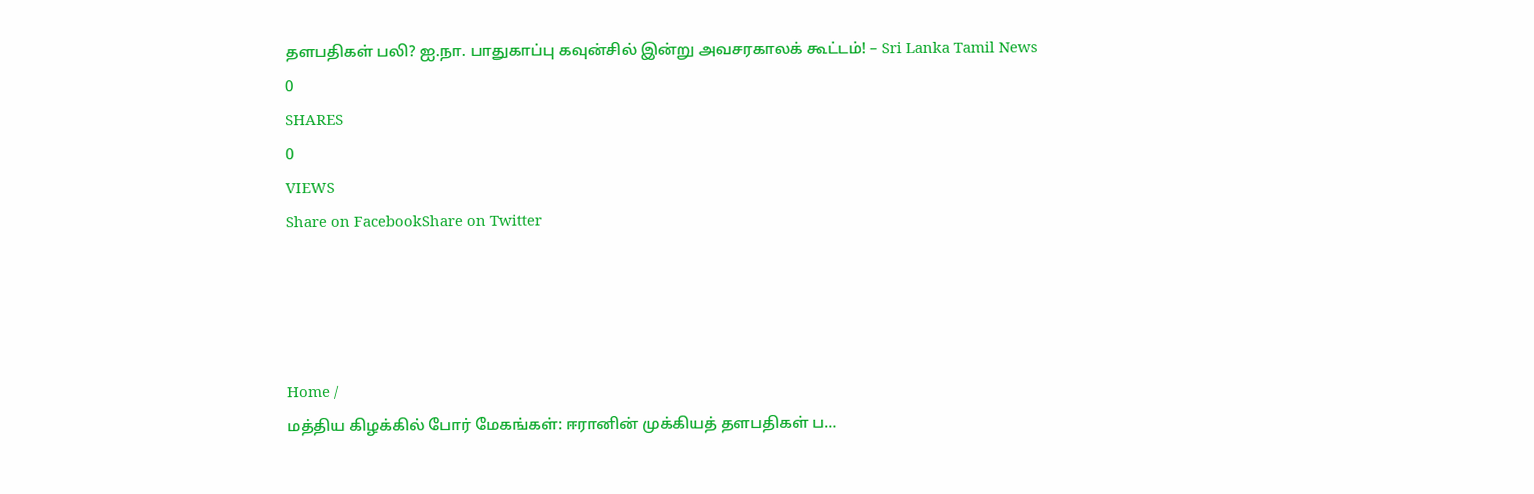தளபதிகள் பலி? ஐ.நா. பாதுகாப்பு கவுன்சில் இன்று அவசரகாலக் கூட்டம்! – Sri Lanka Tamil News
0
SHARES
0
VIEWS
Share on FacebookShare on Twitter




Home /
மத்திய கிழக்கில் போர் மேகங்கள்: ஈரானின் முக்கியத் தளபதிகள் ப…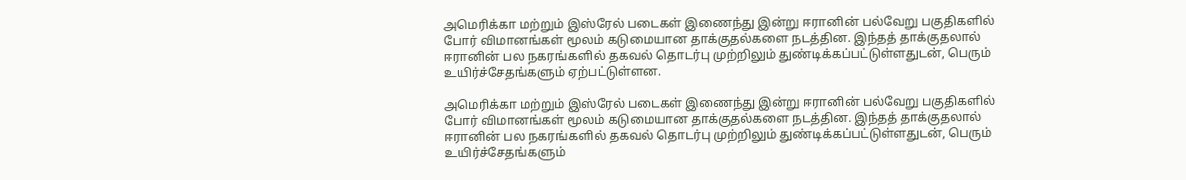அமெரிக்கா மற்றும் இஸ்ரேல் படைகள் இணைந்து இன்று ஈரானின் பல்வேறு பகுதிகளில் போர் விமானங்கள் மூலம் கடுமையான தாக்குதல்களை நடத்தின. இந்தத் தாக்குதலால் ஈரானின் பல நகரங்களில் தகவல் தொடர்பு முற்றிலும் துண்டிக்கப்பட்டுள்ளதுடன், பெரும் உயிர்ச்சேதங்களும் ஏற்பட்டுள்ளன.

அமெரிக்கா மற்றும் இஸ்ரேல் படைகள் இணைந்து இன்று ஈரானின் பல்வேறு பகுதிகளில் போர் விமானங்கள் மூலம் கடுமையான தாக்குதல்களை நடத்தின. இந்தத் தாக்குதலால் ஈரானின் பல நகரங்களில் தகவல் தொடர்பு முற்றிலும் துண்டிக்கப்பட்டுள்ளதுடன், பெரும் உயிர்ச்சேதங்களும்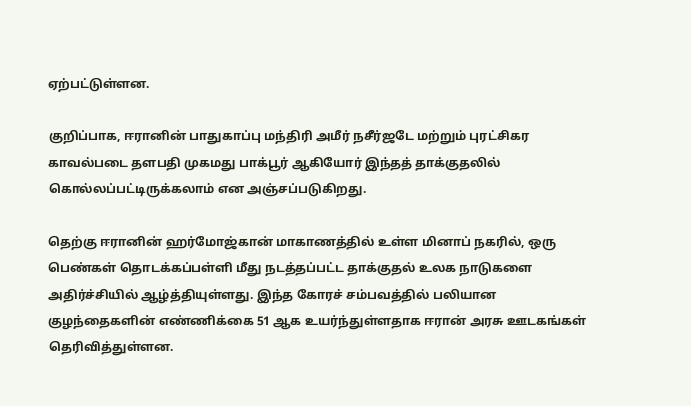ஏற்பட்டுள்ளன.

குறிப்பாக, ஈரானின் பாதுகாப்பு மந்திரி அமீர் நசீர்ஜடே மற்றும் புரட்சிகர காவல்படை தளபதி முகமது பாக்பூர் ஆகியோர் இந்தத் தாக்குதலில் கொல்லப்பட்டிருக்கலாம் என அஞ்சப்படுகிறது.

தெற்கு ஈரானின் ஹர்மோஜ்கான் மாகாணத்தில் உள்ள மினாப் நகரில், ஒரு பெண்கள் தொடக்கப்பள்ளி மீது நடத்தப்பட்ட தாக்குதல் உலக நாடுகளை அதிர்ச்சியில் ஆழ்த்தியுள்ளது. இந்த கோரச் சம்பவத்தில் பலியான குழந்தைகளின் எண்ணிக்கை 51 ஆக உயர்ந்துள்ளதாக ஈரான் அரசு ஊடகங்கள் தெரிவித்துள்ளன.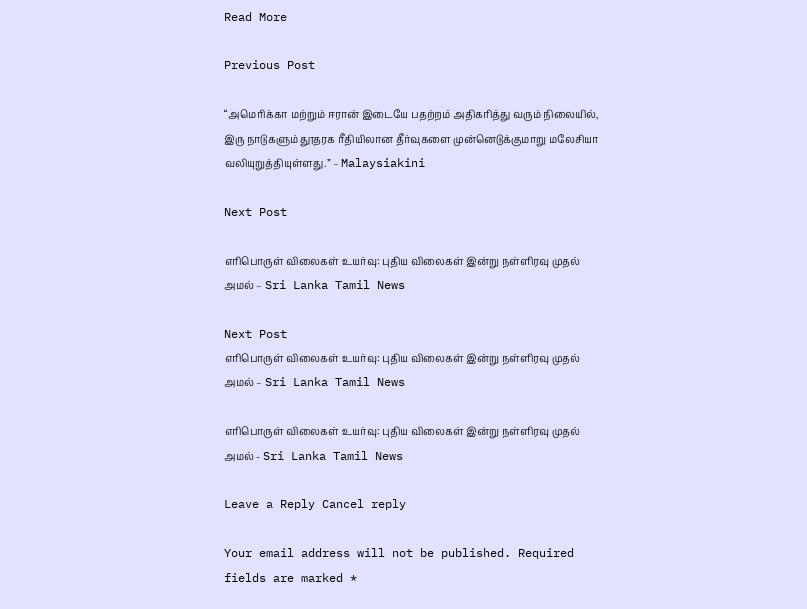Read More

Previous Post

“அமெரிக்கா மற்றும் ஈரான் இடையே பதற்றம் அதிகரித்து வரும் நிலையில், இரு நாடுகளும் தூதரக ரீதியிலான தீர்வுகளை முன்னெடுக்குமாறு மலேசியா வலியுறுத்தியுள்ளது.” – Malaysiakini

Next Post

எரிபொருள் விலைகள் உயர்வு: புதிய விலைகள் இன்று நள்ளிரவு முதல் அமல் – Sri Lanka Tamil News

Next Post
எரிபொருள் விலைகள் உயர்வு: புதிய விலைகள் இன்று நள்ளிரவு முதல் அமல் – Sri Lanka Tamil News

எரிபொருள் விலைகள் உயர்வு: புதிய விலைகள் இன்று நள்ளிரவு முதல் அமல் - Sri Lanka Tamil News

Leave a Reply Cancel reply

Your email address will not be published. Required fields are marked *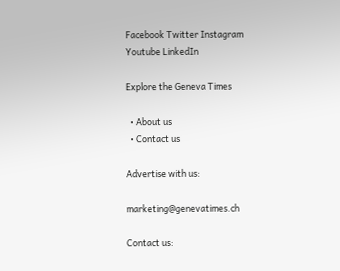Facebook Twitter Instagram Youtube LinkedIn

Explore the Geneva Times

  • About us
  • Contact us

Advertise with us:

marketing@genevatimes.ch

Contact us: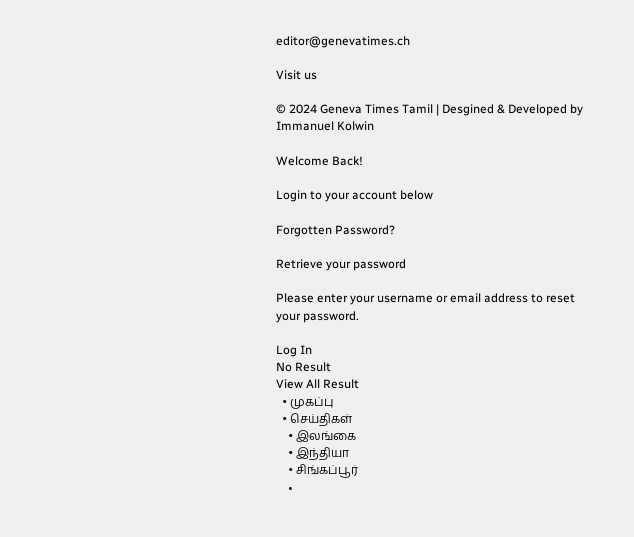editor@genevatimes.ch

Visit us

© 2024 Geneva Times Tamil | Desgined & Developed by Immanuel Kolwin

Welcome Back!

Login to your account below

Forgotten Password?

Retrieve your password

Please enter your username or email address to reset your password.

Log In
No Result
View All Result
  • முகப்பு
  • செய்திகள்
    • இலங்கை
    • இந்தியா
    • சிங்கப்பூர்
    •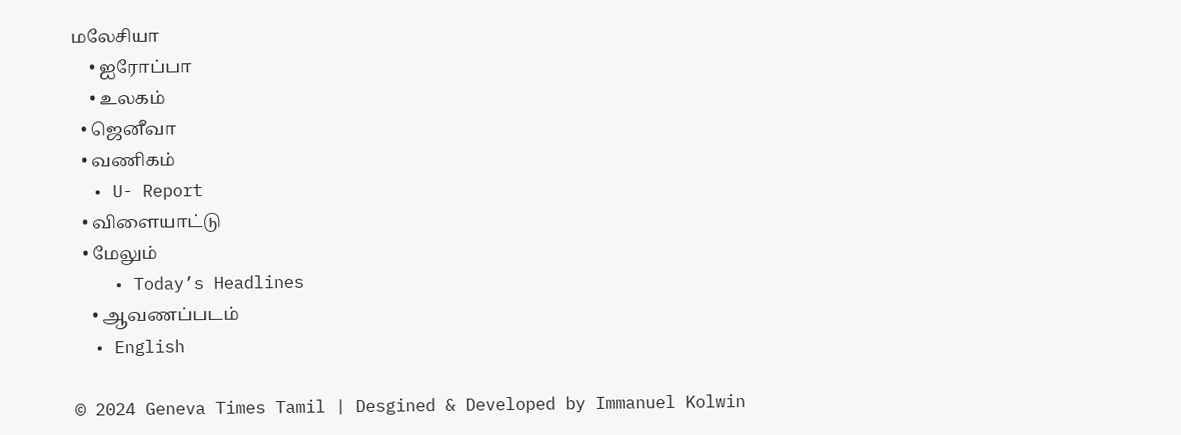மலேசியா
    • ஐரோப்பா
    • உலகம்
  • ஜெனீவா
  • வணிகம்
  • U- Report
  • விளையாட்டு
  • மேலும்
    • Today’s Headlines
    • ஆவணப்படம்
  • English

© 2024 Geneva Times Tamil | Desgined & Developed by Immanuel Kolwin